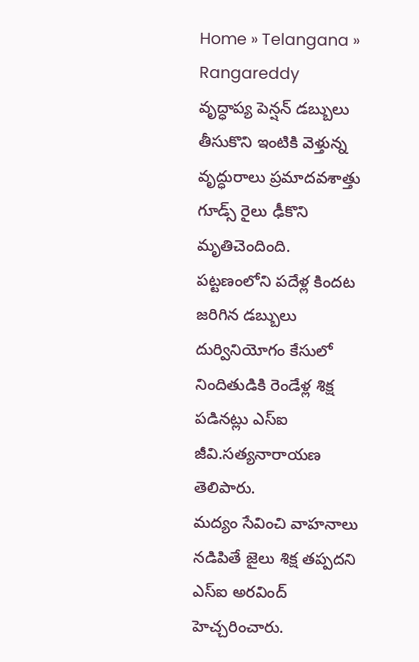Home » Telangana » Rangareddy
వృద్ధాప్య పెన్షన్ డబ్బులు తీసుకొని ఇంటికి వెళ్తున్న వృద్ధురాలు ప్రమాదవశాత్తు గూడ్స్ రైలు ఢీకొని మృతిచెందింది.
పట్టణంలోని పదేళ్ల కిందట జరిగిన డబ్బులు దుర్వినియోగం కేసులో నిందితుడికి రెండేళ్ల శిక్ష పడినట్లు ఎస్ఐ జీవి.సత్యనారాయణ తెలిపారు.
మద్యం సేవించి వాహనాలు నడిపితే జైలు శిక్ష తప్పదని ఎస్ఐ అరవింద్ హెచ్చరించారు.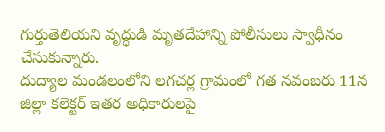గుర్తుతెలియని వృద్ధుడి మృతదేహాన్ని పోలీసులు స్వాధీనం చేసుకున్నారు.
దుద్యాల మండలంలోని లగచర్ల గ్రామంలో గత నవంబరు 11న జిల్లా కలెక్టర్ ఇతర అధికారులపై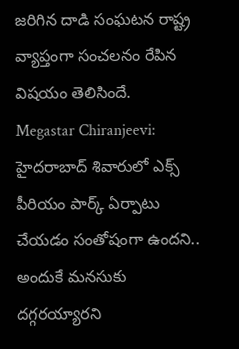జరిగిన దాడి సంఘటన రాష్ట్ర వ్యాప్తంగా సంచలనం రేపిన విషయం తెలిసిందే.
Megastar Chiranjeevi: హైదరాబాద్ శివారులో ఎక్స్ పీరియం పార్క్ ఏర్పాటు చేయడం సంతోషంగా ఉందని.. అందుకే మనసుకు దగ్గరయ్యారని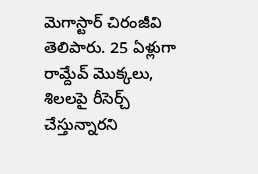మెగాస్టార్ చిరంజీవి తెలిపారు. 25 ఏళ్లుగా రామ్దేవ్ మొక్కలు, శిలలపై రీసెర్చ్ చేస్తున్నారని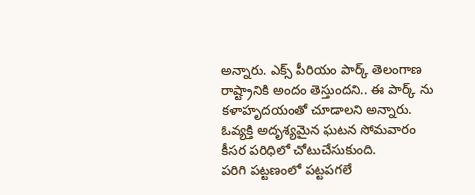అన్నారు. ఎక్స్ పీరియం పార్క్ తెలంగాణ రాష్ట్రానికి అందం తెస్తుందని.. ఈ పార్క్ ను కళాహృదయంతో చూడాలని అన్నారు.
ఓవ్యక్తి అదృశ్యమైన ఘటన సోమవారం కీసర పరిధిలో చోటుచేసుకుంది.
పరిగి పట్టణంలో పట్టపగలే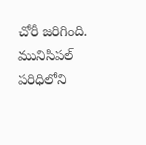చోరీ జరిగింది. మునిసిపల్ పరిధిలోని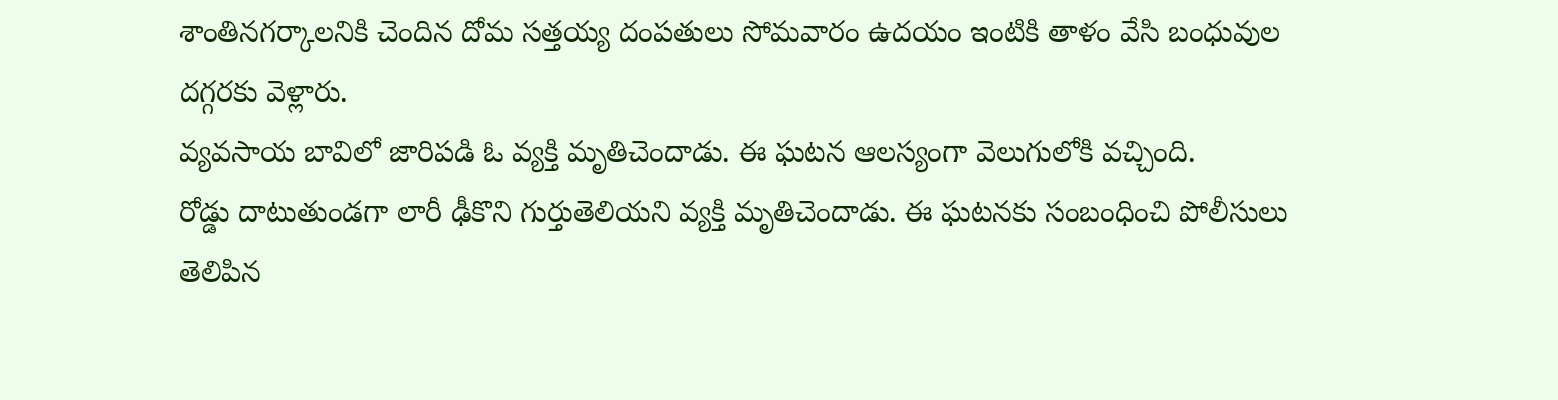శాంతినగర్కాలనికి చెందిన దోమ సత్తయ్య దంపతులు సోమవారం ఉదయం ఇంటికి తాళం వేసి బంధువుల దగ్గరకు వెళ్లారు.
వ్యవసాయ బావిలో జారిపడి ఓ వ్యక్తి మృతిచెందాడు. ఈ ఘటన ఆలస్యంగా వెలుగులోకి వచ్చింది.
రోడ్డు దాటుతుండగా లారీ ఢీకొని గుర్తుతెలియని వ్యక్తి మృతిచెందాడు. ఈ ఘటనకు సంబంధించి పోలీసులు తెలిపిన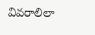వివరాలిలా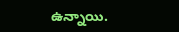ఉన్నాయి.